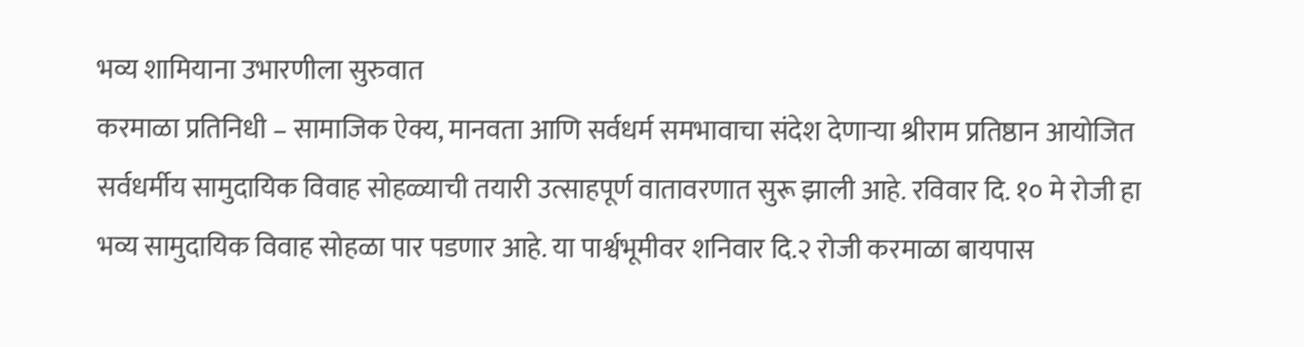भव्य शामियाना उभारणीला सुरुवात
करमाळा प्रतिनिधी – सामाजिक ऐक्य, मानवता आणि सर्वधर्म समभावाचा संदेश देणाऱ्या श्रीराम प्रतिष्ठान आयोजित सर्वधर्मीय सामुदायिक विवाह सोहळ्याची तयारी उत्साहपूर्ण वातावरणात सुरू झाली आहे. रविवार दि. १० मे रोजी हा भव्य सामुदायिक विवाह सोहळा पार पडणार आहे. या पार्श्वभूमीवर शनिवार दि.२ रोजी करमाळा बायपास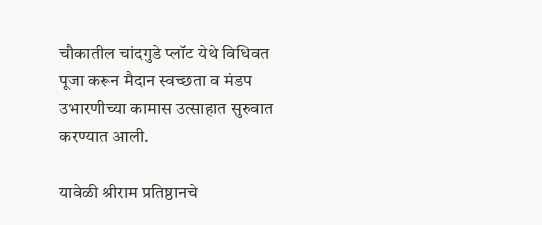चौकातील चांदगुडे प्लॉट येथे विधिवत पूजा करून मैदान स्वच्छता व मंडप उभारणीच्या कामास उत्साहात सुरुवात करण्यात आली.

यावेळी श्रीराम प्रतिष्ठानचे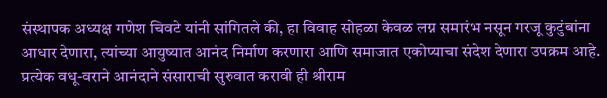संस्थापक अध्यक्ष गणेश चिवटे यांनी सांगितले की, हा विवाह सोहळा केवळ लग्न समारंभ नसून गरजू कुटुंबांना आधार देणारा, त्यांच्या आयुष्यात आनंद निर्माण करणारा आणि समाजात एकोप्याचा संदेश देणारा उपक्रम आहे. प्रत्येक वधू-वराने आनंदाने संसाराची सुरुवात करावी ही श्रीराम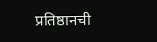प्रतिष्ठानची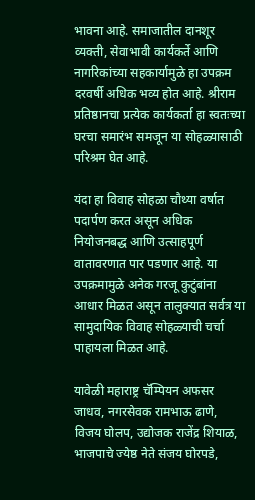भावना आहे. समाजातील दानशूर व्यक्ती, सेवाभावी कार्यकर्ते आणि नागरिकांच्या सहकार्यामुळे हा उपक्रम दरवर्षी अधिक भव्य होत आहे. श्रीराम प्रतिष्ठानचा प्रत्येक कार्यकर्ता हा स्वतःच्या घरचा समारंभ समजून या सोहळ्यासाठी परिश्रम घेत आहे.

यंदा हा विवाह सोहळा चौथ्या वर्षात पदार्पण करत असून अधिक नियोजनबद्ध आणि उत्साहपूर्ण वातावरणात पार पडणार आहे. या उपक्रमामुळे अनेक गरजू कुटुंबांना आधार मिळत असून तालुक्यात सर्वत्र या सामुदायिक विवाह सोहळ्याची चर्चा पाहायला मिळत आहे.

यावेळी महाराष्ट्र चॅम्पियन अफसर जाधव, नगरसेवक रामभाऊ ढाणे, विजय घोलप, उद्योजक राजेंद्र शियाळ, भाजपाचे ज्येष्ठ नेते संजय घोरपडे,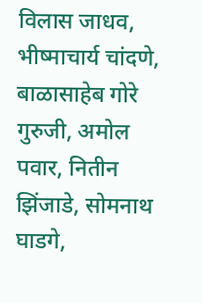विलास जाधव, भीष्माचार्य चांदणे, बाळासाहेब गोरे गुरुजी, अमोल पवार, नितीन झिंजाडे, सोमनाथ घाडगे,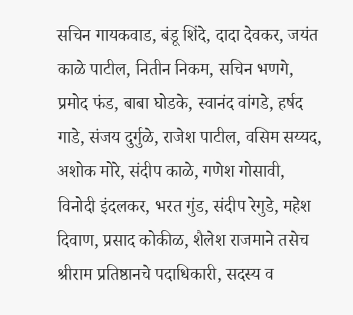सचिन गायकवाड, बंडू शिंदे, दादा देवकर, जयंत काळे पाटील, नितीन निकम, सचिन भणगे, प्रमोद फंड, बाबा घोडके, स्वानंद वांगडे, हर्षद गाडे, संजय दुर्गुळे, राजेश पाटील, वसिम सय्यद, अशोक मोरे, संदीप काळे, गणेश गोसावी, विनोदी इंदलकर, भरत गुंड, संदीप रेगुडे, महेश दिवाण, प्रसाद कोकीळ, शैलेश राजमाने तसेच श्रीराम प्रतिष्ठानचे पदाधिकारी, सदस्य व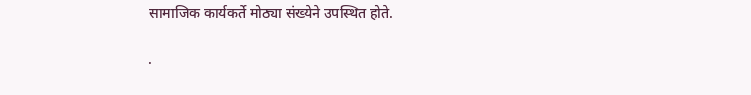सामाजिक कार्यकर्ते मोठ्या संख्येने उपस्थित होते.

.